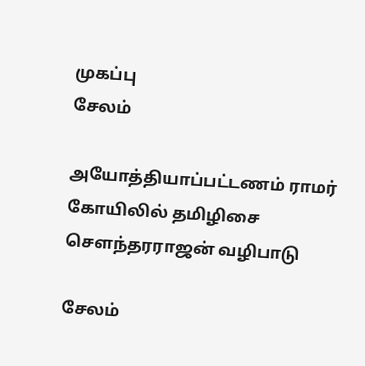முகப்பு
சேலம்

அயோத்தியாப்பட்டணம் ராமர் கோயிலில் தமிழிசை செளந்தரராஜன் வழிபாடு

சேலம்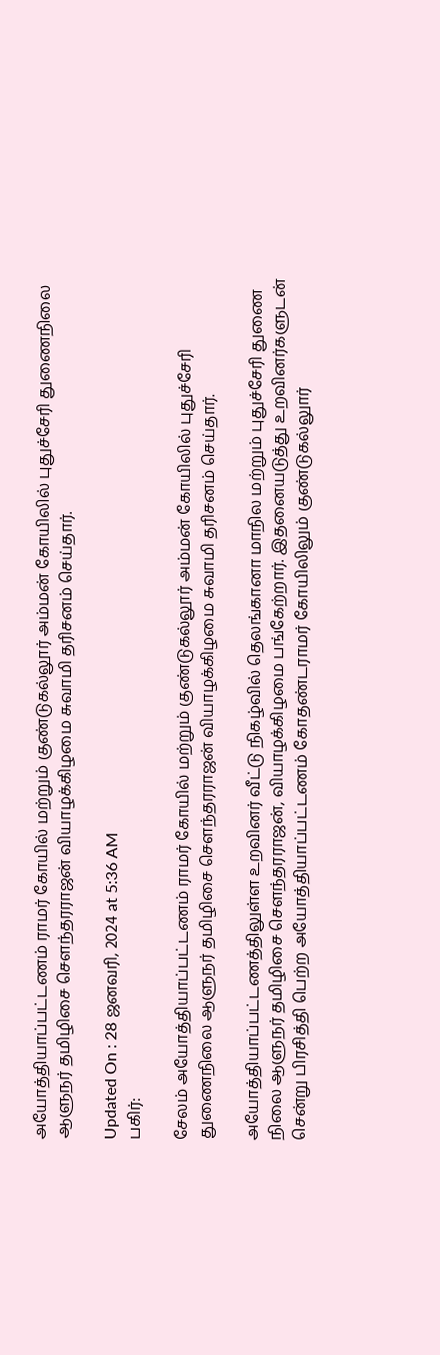அயோத்தியாப்பட்டணம் ராமர் கோயில் மற்றும் குண்டுகல்லூர் அம்மன் கோயிலில் புதுச்சேரி துணைநிலை ஆளுநர் தமிழிசை செளந்தரராஜன் வியாழக்கிழமை சுவாமி தரிசனம் செய்தார்.

Updated On : 28 ஜனவரி, 2024 at 5:36 AM
பகிர்:

சேலம் அயோத்தியாப்பட்டணம் ராமர் கோயில் மற்றும் குண்டுகல்லூர் அம்மன் கோயிலில் புதுச்சேரி துணைநிலை ஆளுநர் தமிழிசை செளந்தரராஜன் வியாழக்கிழமை சுவாமி தரிசனம் செய்தார்.

அயோத்தியாப்பட்டணத்திலுள்ள உறவினர் வீட்டு நிகழ்வில் தெலங்கானா மாநில மற்றும் புதுச்சேரி துணை நிலை ஆளுநர் தமிழிசை செளந்தரராஜன், வியாழக்கிழமை பங்கேற்றார். இதனையடுத்து உறவினர்களுடன் சென்று பிரசித்தி பெற்ற அயோத்தியாப்பட்டணம் கோதண்டராமர் கோயிலிலும் குண்டுகல்லுார்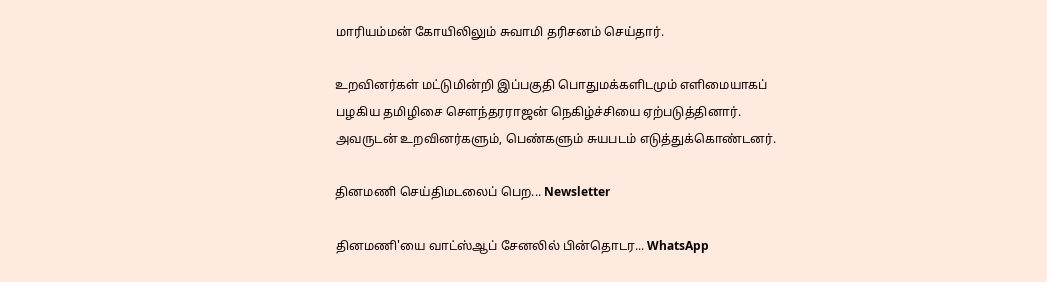மாரியம்மன் கோயிலிலும் சுவாமி தரிசனம் செய்தார்.

உறவினர்கள் மட்டுமின்றி இப்பகுதி பொதுமக்களிடமும் எளிமையாகப் பழகிய தமிழிசை செளந்தரராஜன் நெகிழ்ச்சியை ஏற்படுத்தினார். அவருடன் உறவினர்களும், பெண்களும் சுயபடம் எடுத்துக்கொண்டனர்.

தினமணி செய்திமடலைப் பெற... Newsletter

தினமணி'யை வாட்ஸ்ஆப் சேனலில் பின்தொடர... WhatsApp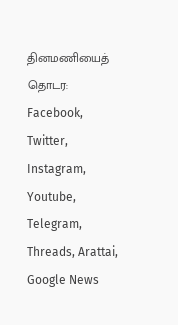தினமணியைத் தொடர: Facebook, Twitter, Instagram, Youtube, Telegram, Threads, Arattai, Google News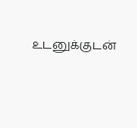உடனுக்குடன்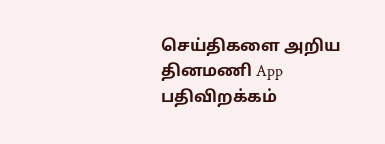செய்திகளை அறிய தினமணி App பதிவிறக்கம்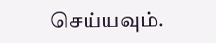செய்யவும்.